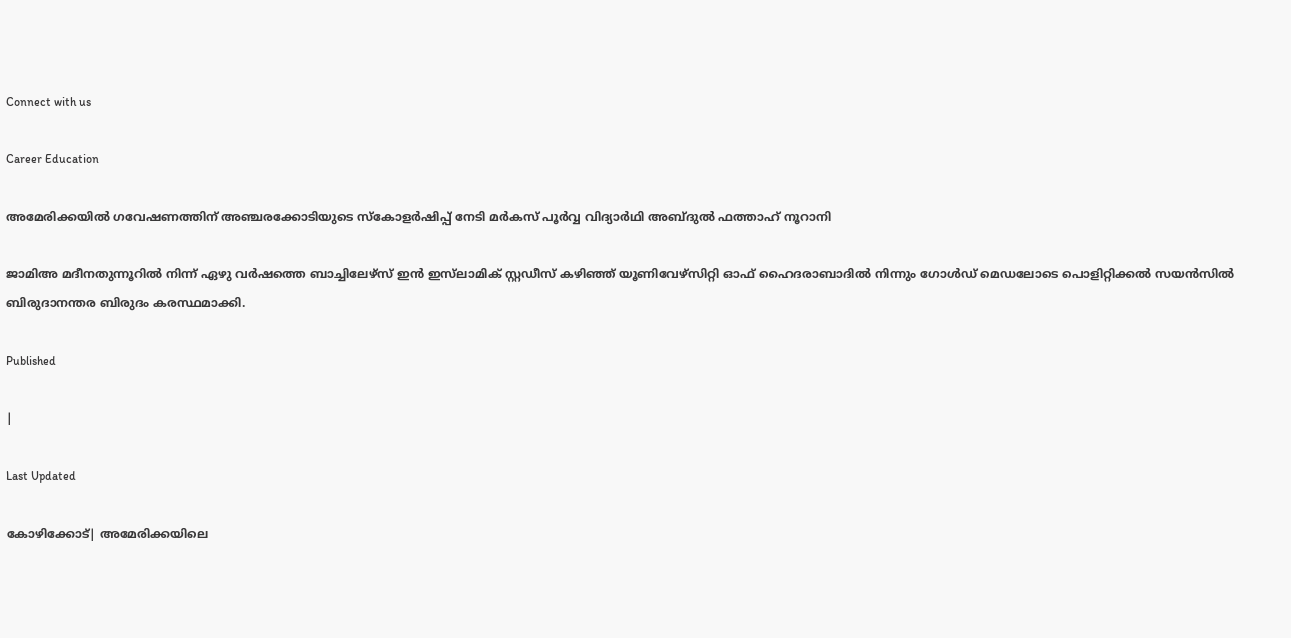Connect with us

Career Education

അമേരിക്കയിൽ ഗവേഷണത്തിന് അഞ്ചരക്കോടിയുടെ സ്കോളർഷിപ്പ് നേടി മർകസ് പൂർവ്വ വിദ്യാർഥി അബ്ദുൽ ഫത്താഹ് നൂറാനി

ജാമിഅ മദീനതുന്നൂറിൽ നിന്ന് ഏഴു വർഷത്തെ ബാച്ചിലേഴ്‌സ് ഇൻ ഇസ്‌ലാമിക് സ്റ്റഡീസ് കഴിഞ്ഞ് യൂണിവേഴ്സിറ്റി ഓഫ് ഹൈദരാബാദിൽ നിന്നും ഗോൾഡ് മെഡലോടെ പൊളിറ്റിക്കൽ സയൻസിൽ ബിരുദാനന്തര ബിരുദം കരസ്ഥമാക്കി.

Published

|

Last Updated

കോഴിക്കോട്| അമേരിക്കയിലെ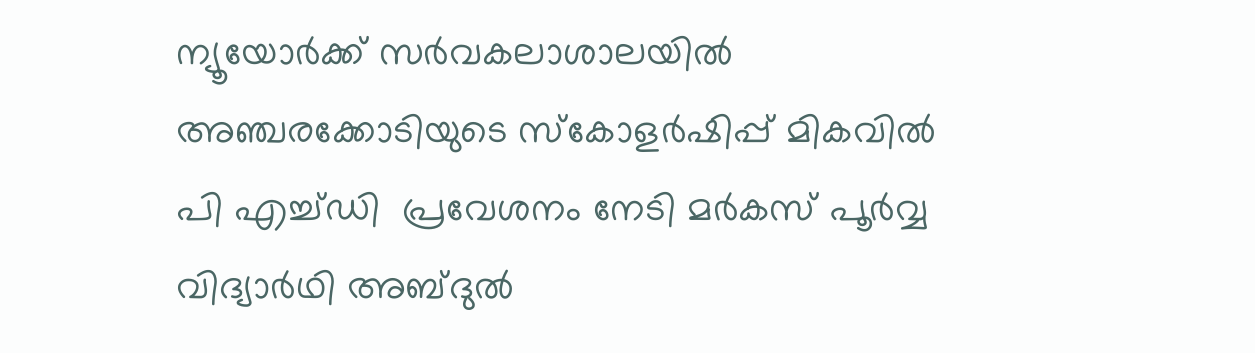ന്യൂയോർക്ക് സർവകലാശാലയിൽ അഞ്ചരക്കോടിയുടെ സ്കോളർഷിപ്പ് മികവിൽ പി എച്ച്ഡി  പ്രവേശനം നേടി മർകസ് പൂർവ്വ വിദ്യാർഥി അബ്ദുൽ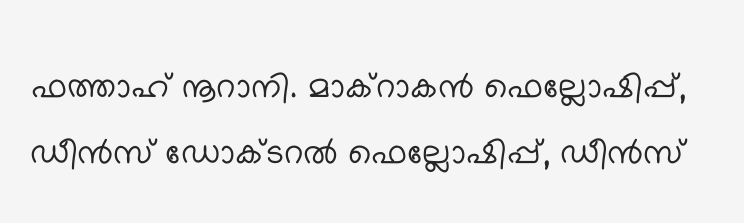ഫത്താഹ് നൂറാനി. മാക്റാകൻ ഫെല്ലോഷിപ്പ്, ഡീൻസ് ഡോക്ടറൽ ഫെല്ലോഷിപ്പ്, ഡീൻസ്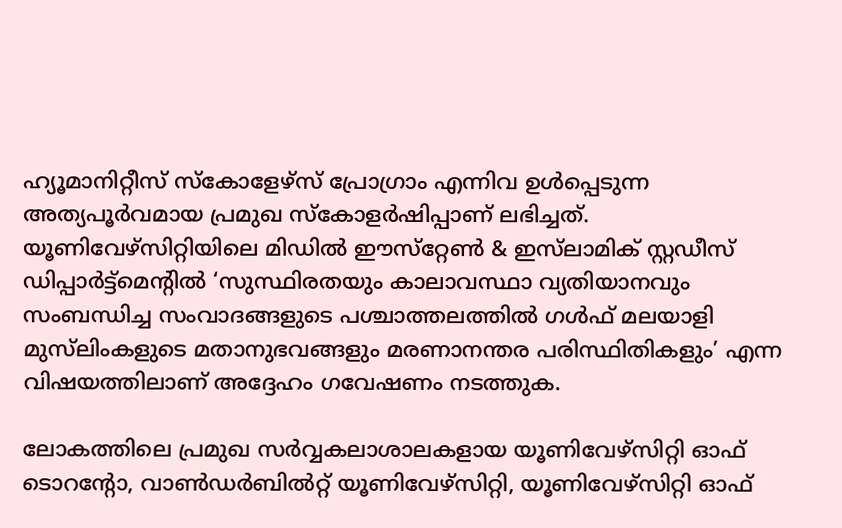ഹ്യൂമാനിറ്റീസ് സ്‌കോളേഴ്സ് പ്രോഗ്രാം എന്നിവ ഉൾപ്പെടുന്ന അത്യപൂർവമായ പ്രമുഖ സ്കോളർഷിപ്പാണ് ലഭിച്ചത്. യൂണിവേഴ്സിറ്റിയിലെ മിഡിൽ ഈസ്‌റ്റേൺ & ഇസ്‌ലാമിക് സ്റ്റഡീസ് ഡിപ്പാർട്ട്മെൻ്റിൽ ‘സുസ്ഥിരതയും കാലാവസ്ഥാ വ്യതിയാനവും സംബന്ധിച്ച സംവാദങ്ങളുടെ പശ്ചാത്തലത്തിൽ ഗൾഫ് മലയാളി മുസ്‌ലിംകളുടെ മതാനുഭവങ്ങളും മരണാനന്തര പരിസ്ഥിതികളും’ എന്ന വിഷയത്തിലാണ് അദ്ദേഹം ഗവേഷണം നടത്തുക.

ലോകത്തിലെ പ്രമുഖ സർവ്വകലാശാലകളായ യൂണിവേഴ്സിറ്റി ഓഫ് ടൊറൻ്റോ, വാൺഡർബിൽറ്റ് യൂണിവേഴ്സിറ്റി, യൂണിവേഴ്സിറ്റി ഓഫ്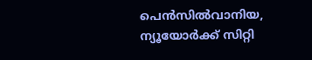പെൻസിൽവാനിയ, ന്യൂയോർക്ക് സിറ്റി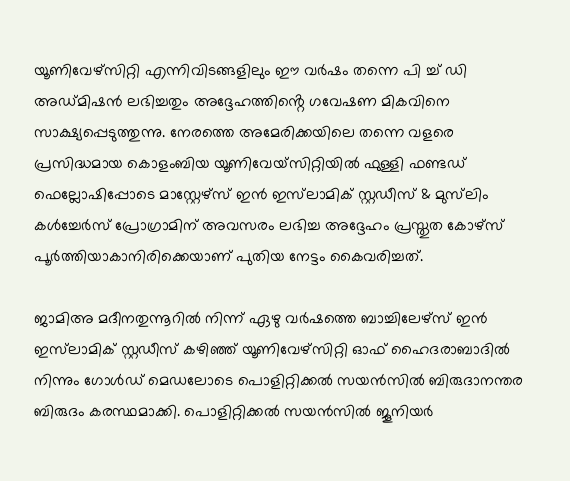യൂണിവേഴ്സിറ്റി എന്നിവിടങ്ങളിലും ഈ വർഷം തന്നെ പി ച്ച് ഡി അഡ്മിഷൻ ലഭിച്ചതും അദ്ദേഹത്തിൻ്റെ ഗവേഷണ മികവിനെ സാക്ഷ്യപ്പെടുത്തുന്നു. നേരത്തെ അമേരിക്കയിലെ തന്നെ വളരെ പ്രസിദ്ധമായ കൊളംബിയ യൂണിവേയ്സിറ്റിയിൽ ഫുള്ളി ഫണ്ടഡ് ഫെല്ലോഷിപ്പോടെ മാസ്റ്റേഴ്സ് ഇൻ ഇസ്‌ലാമിക് സ്റ്റഡീസ് & മുസ്‌ലിം കൾച്ചേർസ് പ്രോഗ്രാമിന് അവസരം ലഭിച്ച അദ്ദേഹം പ്രസ്തുത കോഴ്സ് പൂർത്തിയാകാനിരിക്കെയാണ് പുതിയ നേട്ടം കൈവരിച്ചത്.

ജാമിഅ മദീനതുന്നൂറിൽ നിന്ന് ഏഴു വർഷത്തെ ബാച്ചിലേഴ്‌സ് ഇൻ ഇസ്‌ലാമിക് സ്റ്റഡീസ് കഴിഞ്ഞ് യൂണിവേഴ്സിറ്റി ഓഫ് ഹൈദരാബാദിൽ നിന്നും ഗോൾഡ് മെഡലോടെ പൊളിറ്റിക്കൽ സയൻസിൽ ബിരുദാനന്തര ബിരുദം കരസ്ഥമാക്കി. പൊളിറ്റിക്കൽ സയൻസിൽ ജൂനിയർ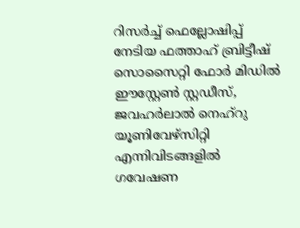റിസർച്ച് ഫെല്ലോഷിപ്പ് നേടിയ ഫത്താഹ് ബ്രിട്ടീഷ് സൊസൈറ്റി ഫോർ മിഡിൽ ഈസ്റ്റേൺ സ്റ്റഡീസ്, ജവഹർലാൽ നെഹ്‌റു യൂണിവേഴ്സിറ്റി എന്നിവിടങ്ങളിൽ ഗവേഷണ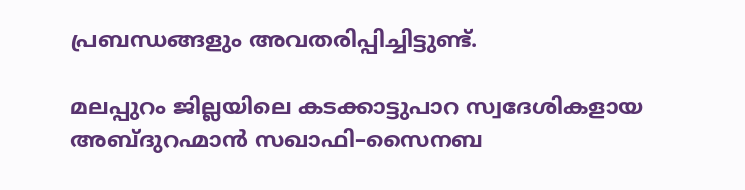പ്രബന്ധങ്ങളും അവതരിപ്പിച്ചിട്ടുണ്ട്.

മലപ്പുറം ജില്ലയിലെ കടക്കാട്ടുപാറ സ്വദേശികളായ അബ്ദുറഹ്മാൻ സഖാഫി–സൈനബ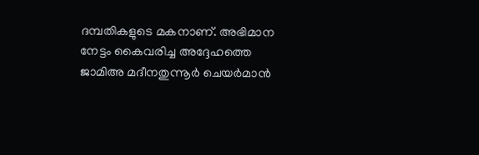ദമ്പതികളുടെ മകനാണ്. അഭിമാന നേട്ടം കൈവരിച്ച അദ്ദേഹത്തെ ജാമിഅ മദീനതുന്നൂർ ചെയർമാൻ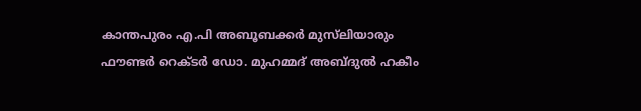കാന്തപുരം എ.പി അബൂബക്കർ മുസ്‌ലിയാരും ഫൗണ്ടർ റെക്ടർ ഡോ. മുഹമ്മദ് അബ്ദുൽ ഹകീം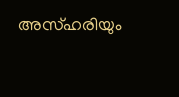അസ്ഹരിയും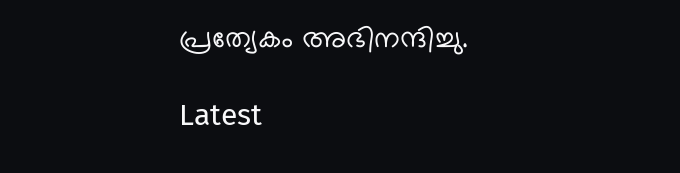പ്രത്യേകം അഭിനന്ദിച്ചു.

Latest